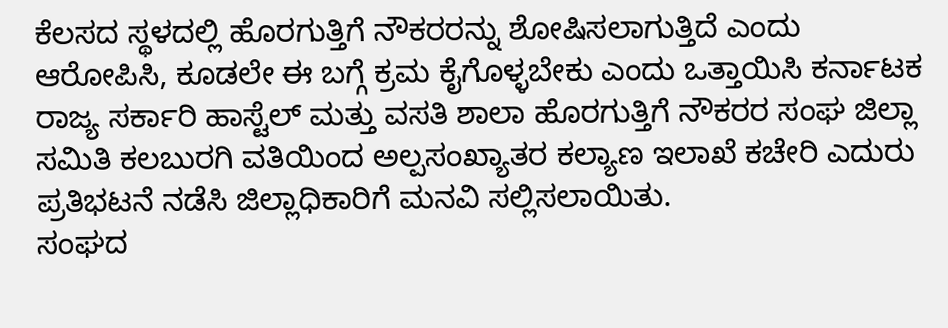ಕೆಲಸದ ಸ್ಥಳದಲ್ಲಿ ಹೊರಗುತ್ತಿಗೆ ನೌಕರರನ್ನು ಶೋಷಿಸಲಾಗುತ್ತಿದೆ ಎಂದು ಆರೋಪಿಸಿ, ಕೂಡಲೇ ಈ ಬಗ್ಗೆ ಕ್ರಮ ಕೈಗೊಳ್ಳಬೇಕು ಎಂದು ಒತ್ತಾಯಿಸಿ ಕರ್ನಾಟಕ ರಾಜ್ಯ ಸರ್ಕಾರಿ ಹಾಸ್ಟೆಲ್ ಮತ್ತು ವಸತಿ ಶಾಲಾ ಹೊರಗುತ್ತಿಗೆ ನೌಕರರ ಸಂಘ ಜಿಲ್ಲಾ ಸಮಿತಿ ಕಲಬುರಗಿ ವತಿಯಿಂದ ಅಲ್ಪಸಂಖ್ಯಾತರ ಕಲ್ಯಾಣ ಇಲಾಖೆ ಕಚೇರಿ ಎದುರು ಪ್ರತಿಭಟನೆ ನಡೆಸಿ ಜಿಲ್ಲಾಧಿಕಾರಿಗೆ ಮನವಿ ಸಲ್ಲಿಸಲಾಯಿತು.
ಸಂಘದ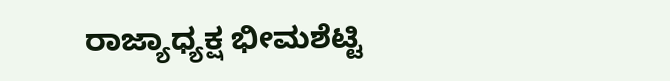ರಾಜ್ಯಾಧ್ಯಕ್ಷ ಭೀಮಶೆಟ್ಟಿ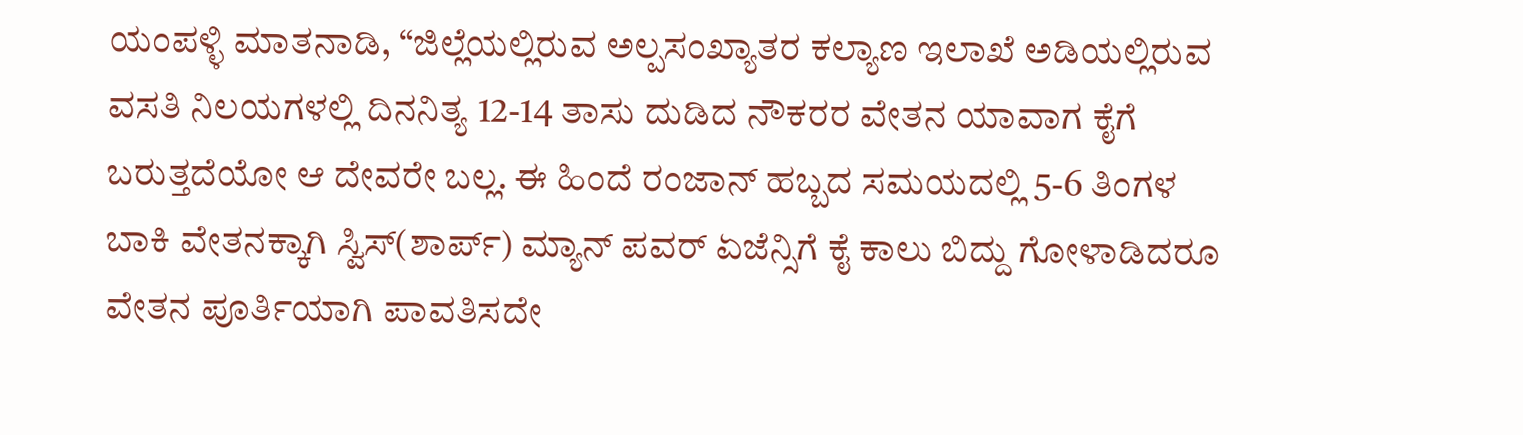ಯಂಪಳ್ಳಿ ಮಾತನಾಡಿ, “ಜಿಲ್ಲೆಯಲ್ಲಿರುವ ಅಲ್ಪಸಂಖ್ಯಾತರ ಕಲ್ಯಾಣ ಇಲಾಖೆ ಅಡಿಯಲ್ಲಿರುವ ವಸತಿ ನಿಲಯಗಳಲ್ಲಿ ದಿನನಿತ್ಯ 12-14 ತಾಸು ದುಡಿದ ನೌಕರರ ವೇತನ ಯಾವಾಗ ಕೈಗೆ ಬರುತ್ತದೆಯೋ ಆ ದೇವರೇ ಬಲ್ಲ. ಈ ಹಿಂದೆ ರಂಜಾನ್ ಹಬ್ಬದ ಸಮಯದಲ್ಲಿ 5-6 ತಿಂಗಳ ಬಾಕಿ ವೇತನಕ್ಕಾಗಿ ಸ್ವಿಸ್(ಶಾರ್ಪ್) ಮ್ಯಾನ್ ಪವರ್ ಏಜೆನ್ಸಿಗೆ ಕೈ ಕಾಲು ಬಿದ್ದು ಗೋಳಾಡಿದರೂ ವೇತನ ಪೂರ್ತಿಯಾಗಿ ಪಾವತಿಸದೇ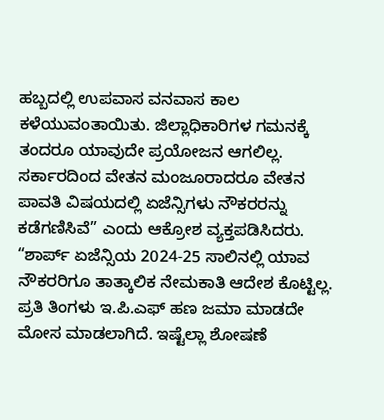ಹಬ್ಬದಲ್ಲಿ ಉಪವಾಸ ವನವಾಸ ಕಾಲ ಕಳೆಯುವಂತಾಯಿತು. ಜಿಲ್ಲಾಧಿಕಾರಿಗಳ ಗಮನಕ್ಕೆ ತಂದರೂ ಯಾವುದೇ ಪ್ರಯೋಜನ ಆಗಲಿಲ್ಲ. ಸರ್ಕಾರದಿಂದ ವೇತನ ಮಂಜೂರಾದರೂ ವೇತನ ಪಾವತಿ ವಿಷಯದಲ್ಲಿ ಏಜೆನ್ಸಿಗಳು ನೌಕರರನ್ನು ಕಡೆಗಣಿಸಿವೆ” ಎಂದು ಆಕ್ರೋಶ ವ್ಯಕ್ತಪಡಿಸಿದರು.
“ಶಾರ್ಪ್ ಏಜೆನ್ಸಿಯ 2024-25 ಸಾಲಿನಲ್ಲಿ ಯಾವ ನೌಕರರಿಗೂ ತಾತ್ಕಾಲಿಕ ನೇಮಕಾತಿ ಆದೇಶ ಕೊಟ್ಟಿಲ್ಲ. ಪ್ರತಿ ತಿಂಗಳು ಇ.ಪಿ.ಎಫ್ ಹಣ ಜಮಾ ಮಾಡದೇ ಮೋಸ ಮಾಡಲಾಗಿದೆ. ಇಷ್ಟೆಲ್ಲಾ ಶೋಷಣೆ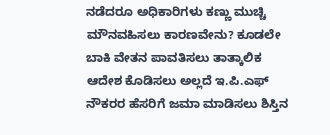ನಡೆದರೂ ಅಧಿಕಾರಿಗಳು ಕಣ್ಣು ಮುಚ್ಚಿ ಮೌನವಹಿಸಲು ಕಾರಣವೇನು? ಕೂಡಲೇ ಬಾಕಿ ವೇತನ ಪಾವತಿಸಲು ತಾತ್ಕಾಲಿಕ ಆದೇಶ ಕೊಡಿಸಲು ಅಲ್ಲದೆ ಇ.ಪಿ.ಎಫ್ ನೌಕರರ ಹೆಸರಿಗೆ ಜಮಾ ಮಾಡಿಸಲು ಶಿಸ್ತಿನ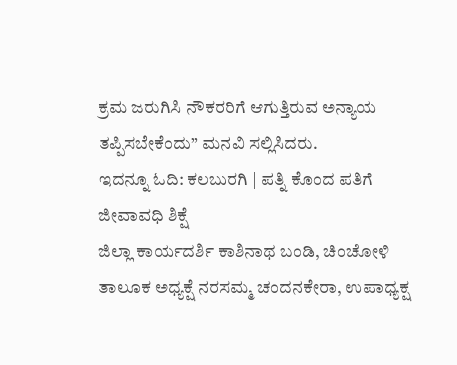ಕ್ರಮ ಜರುಗಿಸಿ ನೌಕರರಿಗೆ ಆಗುತ್ತಿರುವ ಅನ್ಯಾಯ ತಪ್ಪಿಸಬೇಕೆಂದು” ಮನವಿ ಸಲ್ಲಿಸಿದರು.
ಇದನ್ನೂ ಓದಿ: ಕಲಬುರಗಿ | ಪತ್ನಿ ಕೊಂದ ಪತಿಗೆ ಜೀವಾವಧಿ ಶಿಕ್ಷೆ
ಜಿಲ್ಲಾ ಕಾರ್ಯದರ್ಶಿ ಕಾಶಿನಾಥ ಬಂಡಿ, ಚಿಂಚೋಳಿ ತಾಲೂಕ ಅಧ್ಯಕ್ಷೆ ನರಸಮ್ಮ ಚಂದನಕೇರಾ, ಉಪಾಧ್ಯಕ್ಷ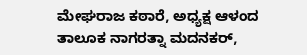ಮೇಘರಾಜ ಕಠಾರೆ, ಅಧ್ಯಕ್ಷ ಆಳಂದ ತಾಲೂಕ ನಾಗರತ್ನಾ ಮದನಕರ್,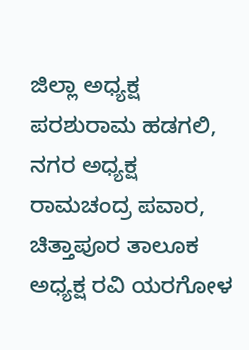ಜಿಲ್ಲಾ ಅಧ್ಯಕ್ಷ ಪರಶುರಾಮ ಹಡಗಲಿ, ನಗರ ಅಧ್ಯಕ್ಷ ರಾಮಚಂದ್ರ ಪವಾರ, ಚಿತ್ತಾಪೂರ ತಾಲೂಕ ಅಧ್ಯಕ್ಷ ರವಿ ಯರಗೋಳ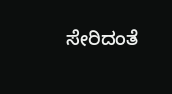ಸೇರಿದಂತೆ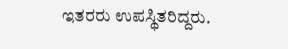ಇತರರು ಉಪಸ್ಥಿತರಿದ್ದರು.